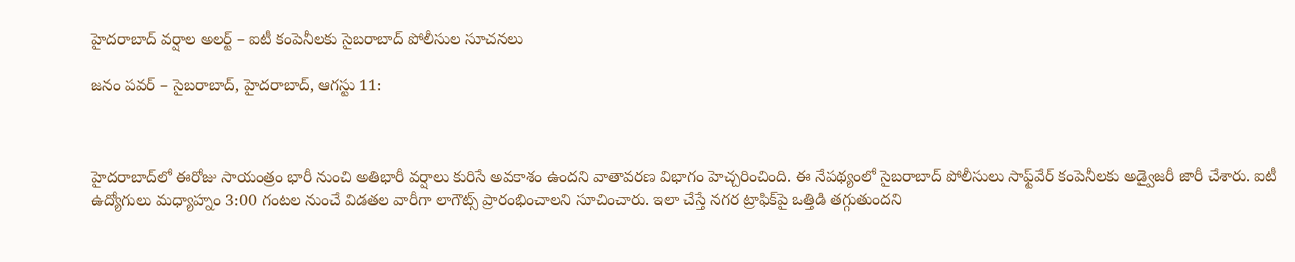హైదరాబాద్‌ వర్షాల అలర్ట్ – ఐటీ కంపెనీలకు సైబరాబాద్‌ పోలీసుల సూచనలు

జనం పవర్ – సైబరాబాద్, హైదరాబాద్, ఆగస్టు 11:



హైదరాబాద్‌లో ఈరోజు సాయంత్రం భారీ నుంచి అతిభారీ వర్షాలు కురిసే అవకాశం ఉందని వాతావరణ విభాగం హెచ్చరించింది. ఈ నేపథ్యంలో సైబరాబాద్‌ పోలీసులు సాఫ్ట్‌వేర్‌ కంపెనీలకు అడ్వైజరీ జారీ చేశారు. ఐటీ ఉద్యోగులు మధ్యాహ్నం 3:00 గంటల నుంచే విడతల వారీగా లాగౌట్స్ ప్రారంభించాలని సూచించారు. ఇలా చేస్తే నగర ట్రాఫిక్‌పై ఒత్తిడి తగ్గుతుందని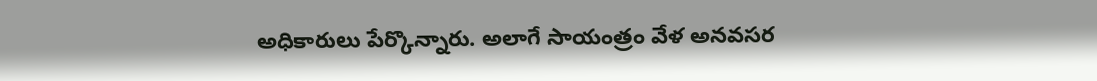అధికారులు పేర్కొన్నారు. అలాగే సాయంత్రం వేళ అనవసర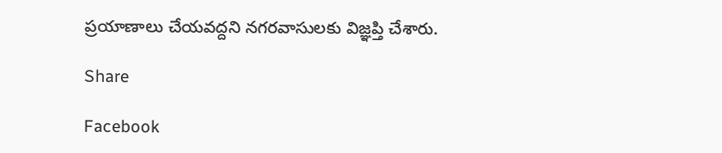ప్రయాణాలు చేయవద్దని నగరవాసులకు విజ్ఞప్తి చేశారు.

Share

Facebook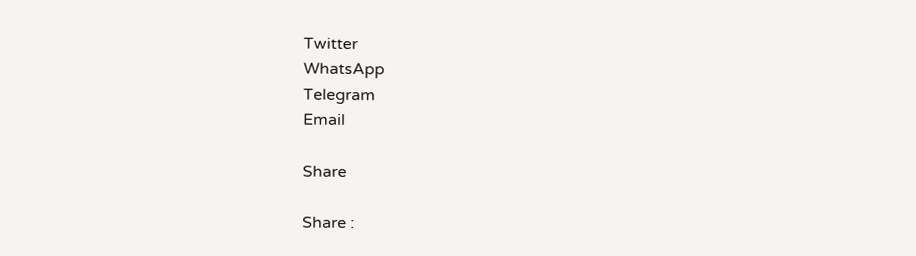Twitter
WhatsApp
Telegram
Email

Share

Share :